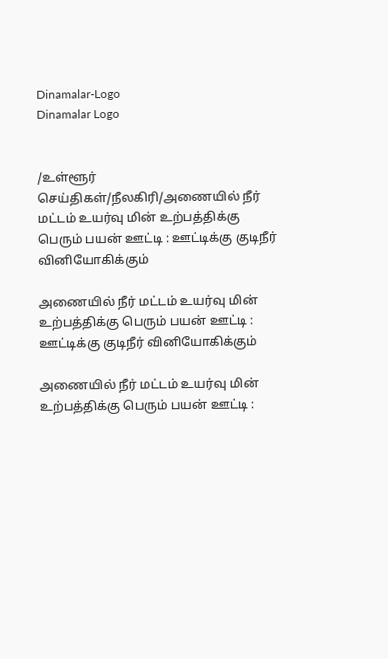Dinamalar-Logo
Dinamalar Logo


/உள்ளூர் செய்திகள்/நீலகிரி/அணையில் நீர் மட்டம் உயர்வு மின் உற்பத்திக்கு பெரும் பயன் ஊட்டி : ஊட்டிக்கு குடிநீர் வினியோகிக்கும்

அணையில் நீர் மட்டம் உயர்வு மின் உற்பத்திக்கு பெரும் பயன் ஊட்டி : ஊட்டிக்கு குடிநீர் வினியோகிக்கும்

அணையில் நீர் மட்டம் உயர்வு மின் உற்பத்திக்கு பெரும் பயன் ஊட்டி :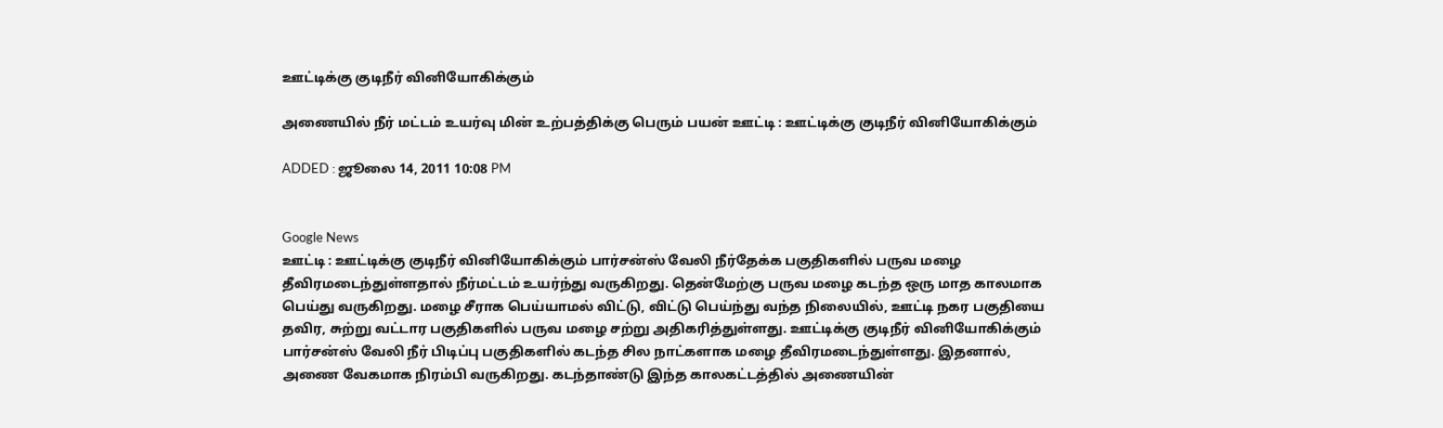ஊட்டிக்கு குடிநீர் வினியோகிக்கும்

அணையில் நீர் மட்டம் உயர்வு மின் உற்பத்திக்கு பெரும் பயன் ஊட்டி : ஊட்டிக்கு குடிநீர் வினியோகிக்கும்

ADDED : ஜூலை 14, 2011 10:08 PM


Google News
ஊட்டி : ஊட்டிக்கு குடிநீர் வினியோகிக்கும் பார்சன்ஸ் வேலி நீர்தேக்க பகுதிகளில் பருவ மழை தீவிரமடைந்துள்ளதால் நீர்மட்டம் உயர்ந்து வருகிறது. தென்மேற்கு பருவ மழை கடந்த ஒரு மாத காலமாக பெய்து வருகிறது. மழை சீராக பெய்யாமல் விட்டு, விட்டு பெய்ந்து வந்த நிலையில், ஊட்டி நகர பகுதியை தவிர, சுற்று வட்டார பகுதிகளில் பருவ மழை சற்று அதிகரித்துள்ளது. ஊட்டிக்கு குடிநீர் வினியோகிக்கும் பார்சன்ஸ் வேலி நீர் பிடிப்பு பகுதிகளில் கடந்த சில நாட்களாக மழை தீவிரமடைந்துள்ளது. இதனால், அணை வேகமாக நிரம்பி வருகிறது. கடந்தாண்டு இந்த காலகட்டத்தில் அணையின்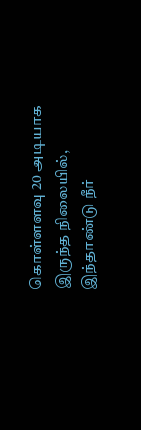கொள்ளளவு 20 அடியாக இருந்த நிலையில், இந்தாண்டு நீர்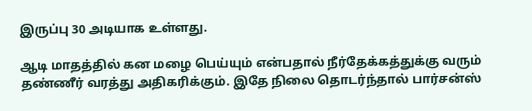இருப்பு 30 அடியாக உள்ளது.

ஆடி மாதத்தில் கன மழை பெய்யும் என்பதால் நீர்தேக்கத்துக்கு வரும் தண்ணீர் வரத்து அதிகரிக்கும். இதே நிலை தொடர்ந்தால் பார்சன்ஸ்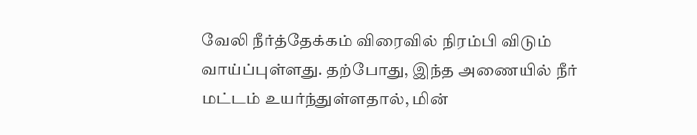வேலி நீர்த்தேக்கம் விரைவில் நிரம்பி விடும் வாய்ப்புள்ளது. தற்போது, இந்த அணையில் நீர் மட்டம் உயர்ந்துள்ளதால், மின்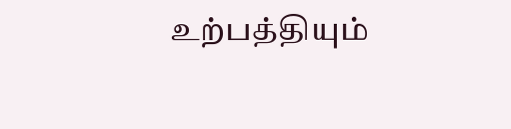உற்பத்தியும்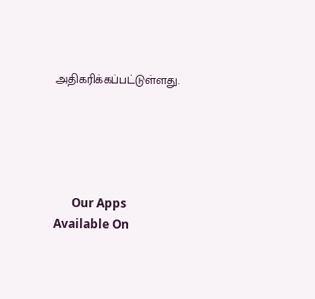அதிகரிக்கப்பட்டுள்ளது.





      Our Apps Available On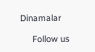Dinamalar

      Follow us